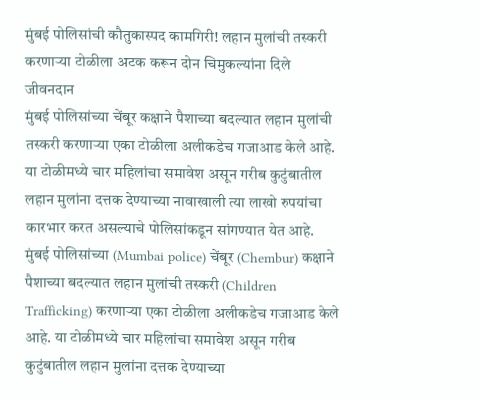मुंबई पोलिसांची कौतुकास्पद कामगिरी! लहान मुलांची तस्करी करणाऱ्या टोळीला अटक करून दोन चिमुकल्यांना दिले जीवनदान
मुंबई पोलिसांच्या चेंबूर कक्षाने पैशाच्या बदल्यात लहान मुलांची तस्करी करणाऱ्या एका टोळीला अलीकडेच गजाआड केले आहे. या टोळीमध्ये चार महिलांचा समावेश असून गरीब कुटुंबातील लहान मुलांना दत्तक देण्याच्या नावाखाली त्या लाखो रुपयांचा कारभार करत असल्याचे पोलिसांकडून सांगण्यात येत आहे.
मुंबई पोलिसांच्या (Mumbai police) चेंबूर (Chembur) कक्षाने पैशाच्या बदल्यात लहान मुलांची तस्करी (Children Trafficking) करणाऱ्या एका टोळीला अलीकडेच गजाआड केले आहे. या टोळीमध्ये चार महिलांचा समावेश असून गरीब कुटुंबातील लहान मुलांना दत्तक देण्याच्या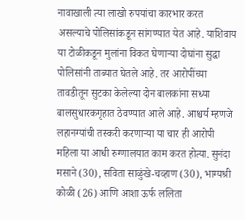नावाखाली त्या लाखो रुपयांचा कारभार करत असल्याचे पोलिसांकडून सांगण्यात येत आहे. याशिवाय या टोळीकडून मुलांना विकत घेणाऱ्या दोघांना सुद्धा पोलिसांनी ताब्यात घेतले आहे. तर आरोपींच्या तावडीतून सुटका केलेल्या दोन बालकांना सध्या बालसुधारकगृहात ठेवण्यात आले आहे. आश्चर्य म्हणजे लहानग्यांची तस्करी करणाऱ्या या चार ही आरोपी महिला या आधी रुग्णालयात काम करत होत्या. सुनंदा मसाने (30), सविता साळुंखे-चव्हाण (30), भाग्यश्री कोळी (26) आणि आशा ऊर्फ ललिता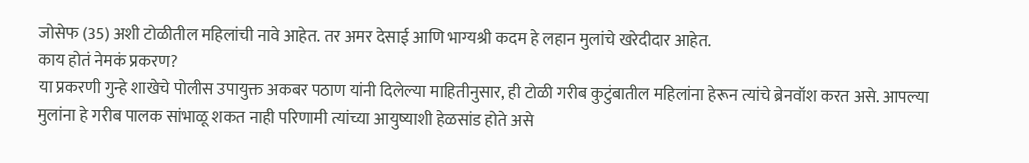जोसेफ (35) अशी टोळीतील महिलांची नावे आहेत. तर अमर देसाई आणि भाग्यश्री कदम हे लहान मुलांचे खरेदीदार आहेत.
काय होतं नेमकं प्रकरण?
या प्रकरणी गुन्हे शाखेचे पोलीस उपायुक्त अकबर पठाण यांनी दिलेल्या माहितीनुसार, ही टोळी गरीब कुटुंबातील महिलांना हेरून त्यांचे ब्रेनवॉश करत असे. आपल्या मुलांना हे गरीब पालक सांभाळू शकत नाही परिणामी त्यांच्या आयुष्याशी हेळसांड होते असे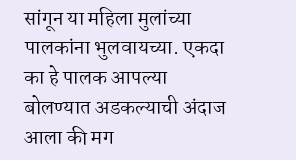सांगून या महिला मुलांच्या पालकांना भुलवायच्या. एकदा का हे पालक आपल्या बोलण्यात अडकल्याची अंदाज आला की मग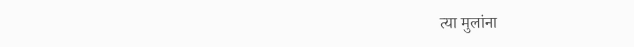त्या मुलांना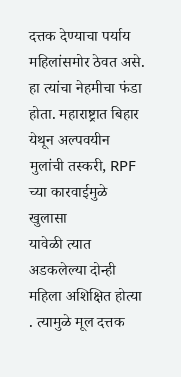दत्तक देण्याचा पर्याय महिलांसमोर ठेवत असे. हा त्यांचा नेहमीचा फंडा होता. महाराष्ट्रात बिहार येथून अल्पवयीन मुलांची तस्करी, RPF च्या कारवाईमुळे खुलासा
यावेळी त्यात अडकलेल्या दोन्ही महिला अशिक्षित होत्या . त्यामुळे मूल दत्तक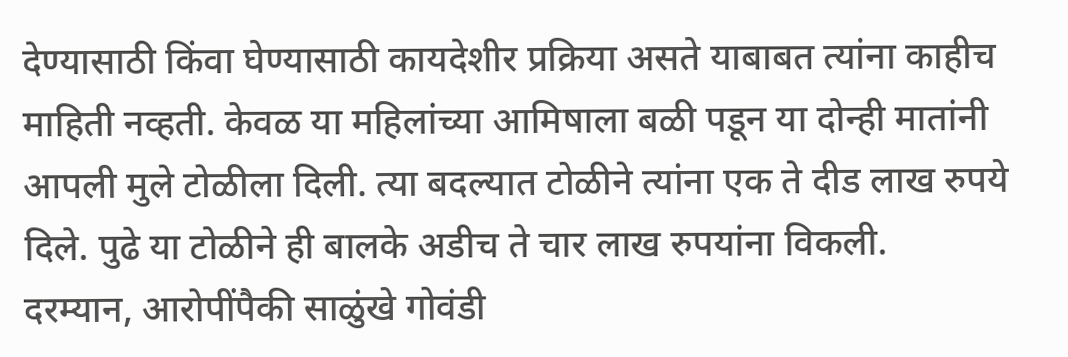देण्यासाठी किंवा घेण्यासाठी कायदेशीर प्रक्रिया असते याबाबत त्यांना काहीच माहिती नव्हती. केवळ या महिलांच्या आमिषाला बळी पडून या दोन्ही मातांनी आपली मुले टोळीला दिली. त्या बदल्यात टोळीने त्यांना एक ते दीड लाख रुपये दिले. पुढे या टोळीने ही बालके अडीच ते चार लाख रुपयांना विकली.
दरम्यान, आरोपींपैकी साळुंखे गोवंडी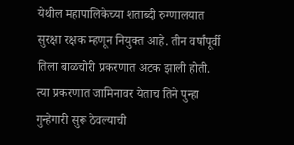येथील महापालिकेच्या शताब्दी रुग्णालयात सुरक्षा रक्षक म्हणून नियुक्त आहे. तीन वर्षांपूर्वी तिला बाळचोरी प्रकरणात अटक झाली होती. त्या प्रकरणात जामिनावर येताच तिने पुन्हा गुन्हेगारी सुरू ठेवल्याची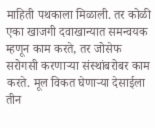माहिती पथकाला मिळाली. तर कोळी एका खाजगी दवाखान्यात समन्वयक म्हणून काम करते, तर जोसेफ सरोगसी करणाऱ्या संस्थांबरोबर काम करते. मूल विकत घेणाऱ्या देसाईला तीन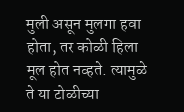मुली असून मुलगा हवा होता, तर कोळी हिला मूल होत नव्हते. त्यामुळे ते या टोळीच्या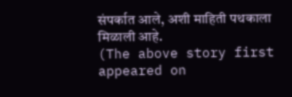संपर्कात आले, अशी माहिती पथकाला मिळाली आहे.
(The above story first appeared on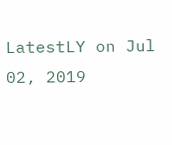LatestLY on Jul 02, 2019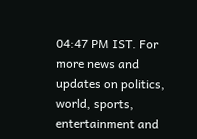04:47 PM IST. For more news and updates on politics, world, sports, entertainment and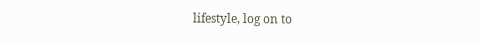lifestyle, log on to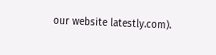our website latestly.com).